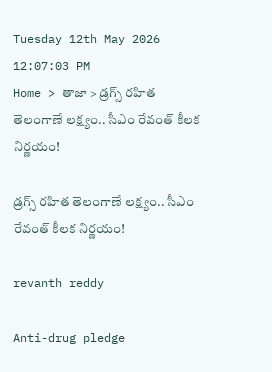Tuesday 12th May 2026
12:07:03 PM
Home > తాజా > డ్రగ్స్ రహిత తెలంగాణే లక్ష్యం.. సీఎం రేవంత్ కీలక నిర్ణయం!

డ్రగ్స్ రహిత తెలంగాణే లక్ష్యం.. సీఎం రేవంత్ కీలక నిర్ణయం!

revanth reddy

Anti-drug pledge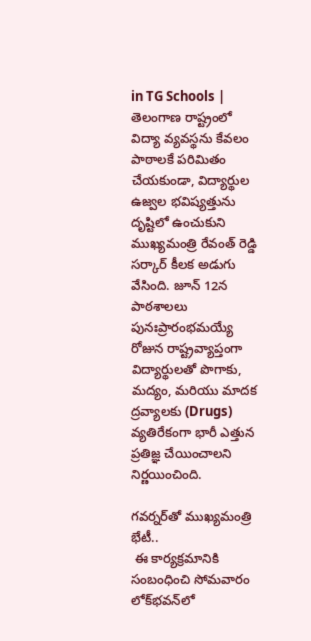in TG Schools | తెలంగాణ రాష్ట్రంలో విద్యా వ్యవస్థను కేవలం పాఠాలకే పరిమితం చేయకుండా, విద్యార్థుల ఉజ్వల భవిష్యత్తును దృష్టిలో ఉంచుకుని ముఖ్యమంత్రి రేవంత్ రెడ్డి సర్కార్ కీలక అడుగు వేసింది. జూన్ 12న పాఠశాలలు పునఃప్రారంభమయ్యే రోజున రాష్ట్రవ్యాప్తంగా విద్యార్థులతో పొగాకు, మద్యం, మరియు మాదక ద్రవ్యాలకు (Drugs) వ్యతిరేకంగా భారీ ఎత్తున ప్రతిజ్ఞ చేయించాలని నిర్ణయించింది.

గవర్నర్‌తో ముఖ్యమంత్రి భేటీ..
 ఈ కార్యక్రమానికి సంబంధించి సోమవారం లోక్‌భవన్‌లో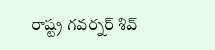రాష్ట్ర గవర్నర్ శివ్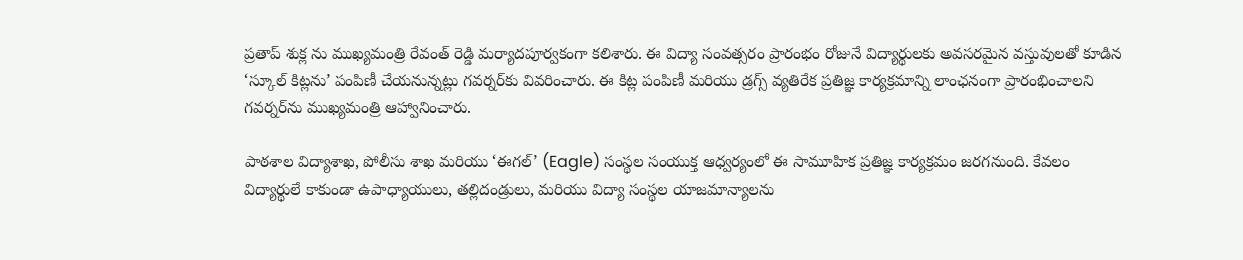ప్రతాప్ శుక్ల ను ముఖ్యమంత్రి రేవంత్ రెడ్డి మర్యాదపూర్వకంగా కలిశారు. ఈ విద్యా సంవత్సరం ప్రారంభం రోజునే విద్యార్థులకు అవసరమైన వస్తువులతో కూడిన ‘స్కూల్ కిట్లను’ పంపిణీ చేయనున్నట్లు గవర్నర్‌కు వివరించారు. ఈ కిట్ల పంపిణీ మరియు డ్రగ్స్ వ్యతిరేక ప్రతిజ్ఞ కార్యక్రమాన్ని లాంఛనంగా ప్రారంభించాలని గవర్నర్‌ను ముఖ్యమంత్రి ఆహ్వానించారు.

పాఠశాల విద్యాశాఖ, పోలీసు శాఖ మరియు ‘ఈగల్’ (Eagle) సంస్థల సంయుక్త ఆధ్వర్యంలో ఈ సామూహిక ప్రతిజ్ఞ కార్యక్రమం జరగనుంది. కేవలం విద్యార్థులే కాకుండా ఉపాధ్యాయులు, తల్లిదండ్రులు, మరియు విద్యా సంస్థల యాజమాన్యాలను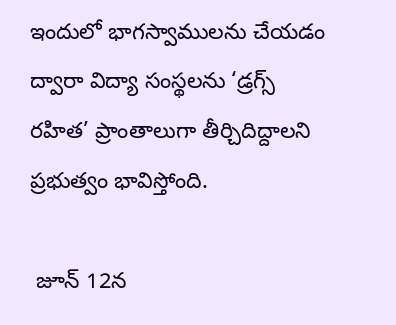ఇందులో భాగస్వాములను చేయడం ద్వారా విద్యా సంస్థలను ‘డ్రగ్స్ రహిత’ ప్రాంతాలుగా తీర్చిదిద్దాలని ప్రభుత్వం భావిస్తోంది.

 జూన్ 12న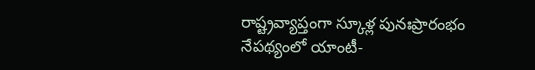రాష్ట్రవ్యాప్తంగా స్కూళ్ల పునఃప్రారంభం నేపథ్యంలో యాంటీ-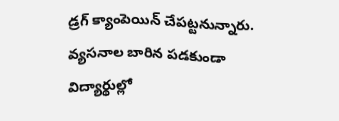డ్రగ్ క్యాంపెయిన్ చేపట్టనున్నారు. వ్యసనాల బారిన పడకుండా విద్యార్థుల్లో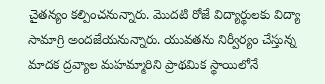చైతన్యం కల్పించనున్నారు. మొదటి రోజే విద్యార్థులకు విద్యా సామాగ్రి అందజేయనున్నారు. యువతను నిర్వీర్యం చేస్తున్న మాదక ద్రవ్యాల మహమ్మారిని ప్రాథమిక స్థాయిలోనే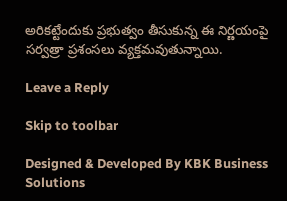అరికట్టేందుకు ప్రభుత్వం తీసుకున్న ఈ నిర్ణయంపై సర్వత్రా ప్రశంసలు వ్యక్తమవుతున్నాయి.

Leave a Reply

Skip to toolbar

Designed & Developed By KBK Business Solutions